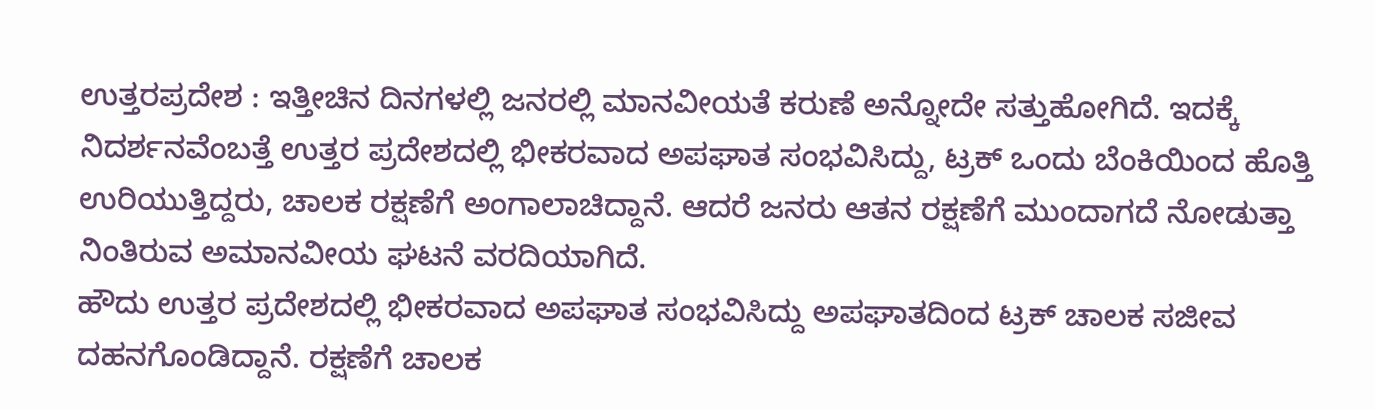ಉತ್ತರಪ್ರದೇಶ : ಇತ್ತೀಚಿನ ದಿನಗಳಲ್ಲಿ ಜನರಲ್ಲಿ ಮಾನವೀಯತೆ ಕರುಣೆ ಅನ್ನೋದೇ ಸತ್ತುಹೋಗಿದೆ. ಇದಕ್ಕೆ ನಿದರ್ಶನವೆಂಬತ್ತೆ ಉತ್ತರ ಪ್ರದೇಶದಲ್ಲಿ ಭೀಕರವಾದ ಅಪಘಾತ ಸಂಭವಿಸಿದ್ದು, ಟ್ರಕ್ ಒಂದು ಬೆಂಕಿಯಿಂದ ಹೊತ್ತಿ ಉರಿಯುತ್ತಿದ್ದರು, ಚಾಲಕ ರಕ್ಷಣೆಗೆ ಅಂಗಾಲಾಚಿದ್ದಾನೆ. ಆದರೆ ಜನರು ಆತನ ರಕ್ಷಣೆಗೆ ಮುಂದಾಗದೆ ನೋಡುತ್ತಾ ನಿಂತಿರುವ ಅಮಾನವೀಯ ಘಟನೆ ವರದಿಯಾಗಿದೆ.
ಹೌದು ಉತ್ತರ ಪ್ರದೇಶದಲ್ಲಿ ಭೀಕರವಾದ ಅಪಘಾತ ಸಂಭವಿಸಿದ್ದು ಅಪಘಾತದಿಂದ ಟ್ರಕ್ ಚಾಲಕ ಸಜೀವ ದಹನಗೊಂಡಿದ್ದಾನೆ. ರಕ್ಷಣೆಗೆ ಚಾಲಕ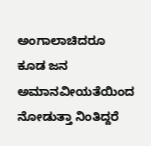ಅಂಗಾಲಾಚಿದರೂ ಕೂಡ ಜನ ಅಮಾನವೀಯತೆಯಿಂದ ನೋಡುತ್ತಾ ನಿಂತಿದ್ದರೆ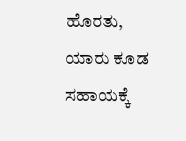ಹೊರತು, ಯಾರು ಕೂಡ ಸಹಾಯಕ್ಕೆ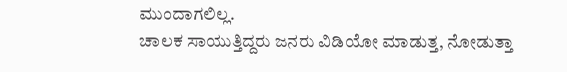ಮುಂದಾಗಲಿಲ್ಲ.
ಚಾಲಕ ಸಾಯುತ್ತಿದ್ದರು ಜನರು ವಿಡಿಯೋ ಮಾಡುತ್ತ, ನೋಡುತ್ತಾ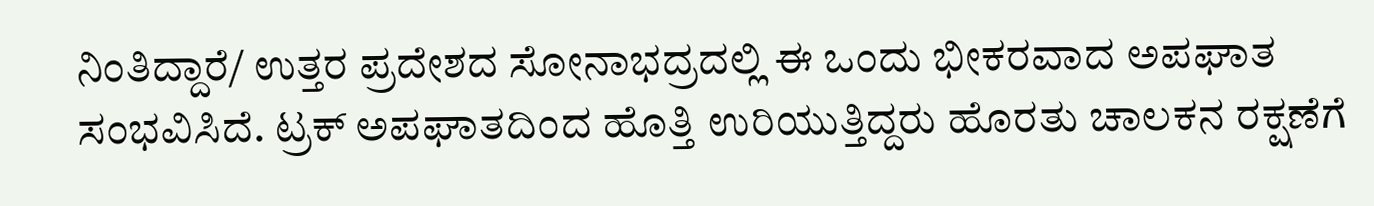ನಿಂತಿದ್ದಾರೆ/ ಉತ್ತರ ಪ್ರದೇಶದ ಸೋನಾಭದ್ರದಲ್ಲಿ ಈ ಒಂದು ಭೀಕರವಾದ ಅಪಘಾತ ಸಂಭವಿಸಿದೆ. ಟ್ರಕ್ ಅಪಘಾತದಿಂದ ಹೊತ್ತಿ ಉರಿಯುತ್ತಿದ್ದರು ಹೊರತು ಚಾಲಕನ ರಕ್ಷಣೆಗೆ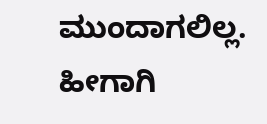ಮುಂದಾಗಲಿಲ್ಲ. ಹೀಗಾಗಿ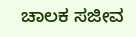ಚಾಲಕ ಸಜೀವ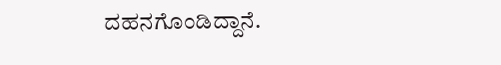ದಹನಗೊಂಡಿದ್ದಾನೆ.